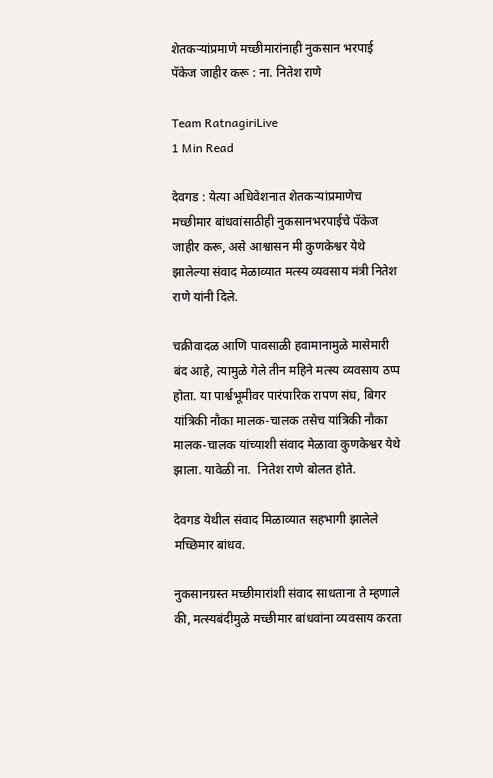शेतकऱ्यांप्रमाणे मच्छीमारांनाही नुकसान भरपाई पॅकेज जाहीर करू : ना. नितेश राणे

Team RatnagiriLive
1 Min Read

देवगड : येत्या अधिवेशनात शेतकऱ्यांप्रमाणेच मच्छीमार बांधवांसाठीही नुकसानभरपाईचे पॅकेज जाहीर करू, असे आश्वासन मी कुणकेश्वर येथे झालेल्या संवाद मेळाव्यात मत्स्य व्यवसाय मंत्री नितेश राणे यांनी दिले.

चक्रीवादळ आणि पावसाळी हवामानामुळे मासेमारी बंद आहे, त्यामुळे गेले तीन महिने मत्स्य व्यवसाय ठप्प होता. या पार्श्वभूमीवर पारंपारिक रापण संघ, बिगर यांत्रिकी नौका मालक-चालक तसेच यांत्रिकी नौका मालक-चालक यांच्याशी संवाद मेळावा कुणकेश्वर येथे झाला. यावेळी ना.  नितेश राणे बोलत होते.

देवगड येथील संवाद मिळाव्यात सहभागी झालेले मच्छिमार बांधव.

नुकसानग्रस्त मच्छीमारांशी संवाद साधताना ते म्हणाले की, मत्स्यबंदीमुळे मच्छीमार बांधवांना व्यवसाय करता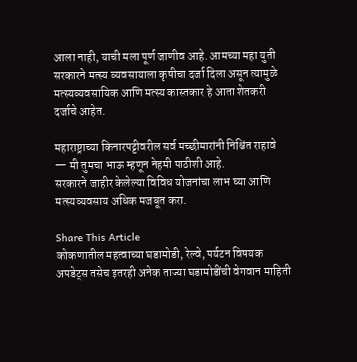आला नाही, याची मला पूर्ण जाणीव आहे. आमच्या महा युती सरकारने मत्स्य व्यवसायाला कृषीचा दर्जा दिला असून त्यामुळे मत्स्यव्यवसायिक आणि मत्स्य कास्तकार हे आता शेतकरी दर्जाचे आहेत.

महाराष्ट्राच्या किनारपट्टीवरील सर्व मच्छीमारांनी निश्चिंत राहावे — मी तुमचा भाऊ म्हणून नेहमी पाठीशी आहे.
सरकारने जाहीर केलेल्या विविध योजनांचा लाभ घ्या आणि मत्स्यव्यवसाय अधिक मजबूत करा.

Share This Article
कोकणातील महत्वाच्या घडामोडी, रेल्वे, पर्यटन विषयक अपडेट्स तसेच इतरही अनेक ताज्या घडामोडींची वेगवान माहिती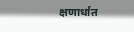क्षणार्धात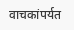वाचकांपर्यत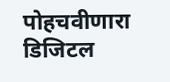पोहचवीणारा डिजिटल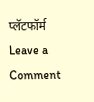प्लॅटफॉर्म
Leave a Comment